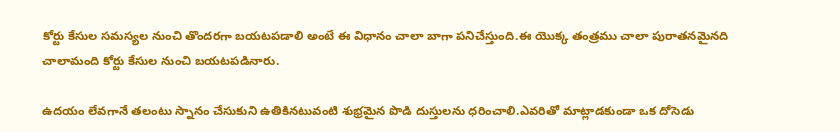కోర్టు కేసుల సమస్యల నుంచి తొందరగా బయటపడాలి అంటే ఈ విధానం చాలా బాగా పనిచేస్తుంది.ఈ యొక్క తంత్రము చాలా పురాతనమైనది చాలామంది కోర్టు కేసుల నుంచి బయటపడినారు.

ఉదయం లేవగానే తలంటు స్నానం చేసుకుని ఉతికినటువంటి శుభ్రమైన పొడి దుస్తులను ధరించాలి.ఎవరితో మాట్లాడకుండా ఒక దోసెడు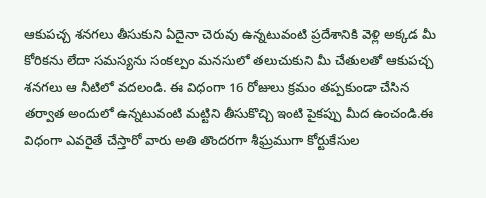ఆకుపచ్చ శనగలు తీసుకుని ఏదైనా చెరువు ఉన్నటువంటి ప్రదేశానికి వెళ్లి అక్కడ మీ కోరికను లేదా సమస్యను సంకల్పం మనసులో తలుచుకుని మీ చేతులతో ఆకుపచ్చ శనగలు ఆ నీటిలో వదలండి. ఈ విధంగా 16 రోజులు క్రమం తప్పకుండా చేసిన తర్వాత అందులో ఉన్నటువంటి మట్టిని తీసుకొచ్చి ఇంటి పైకప్పు మీద ఉంచండి.ఈ విధంగా ఎవరైతే చేస్తారో వారు అతి తొందరగా శీఘ్రముగా కోర్టుకేసుల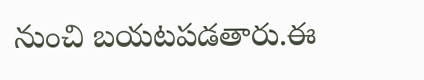నుంచి బయటపడతారు.ఈ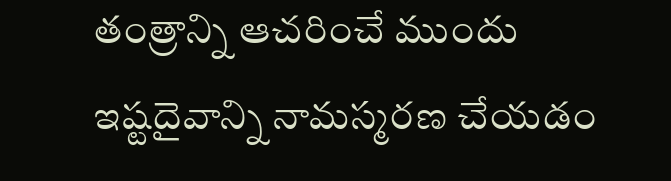తంత్రాన్ని ఆచరించే ముందు ఇష్టదైవాన్ని నామస్మరణ చేయడం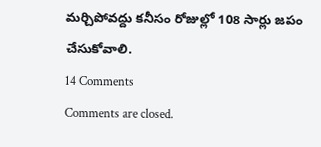మర్చిపోవద్దు కనీసం రోజుల్లో 108 సార్లు జపం చేసుకోవాలి.
14 Comments
Comments are closed.